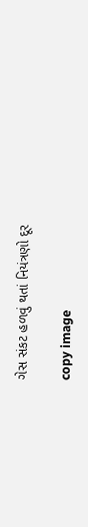ગેસ સંકટ હળવું થતાં નિયંત્રણો દૂર

copy image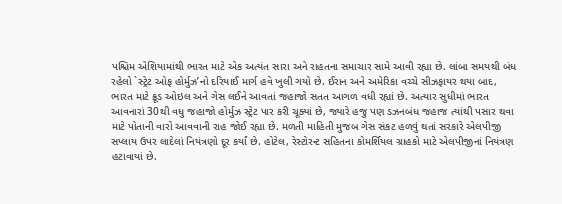પશ્ચિમ એશિયામાંથી ભારત માટે એક અત્યંત સારા અને રાહતના સમાચાર સામે આવી રહ્યા છે. લાંબા સમયથી બંધ રહેલો `સ્ટ્રેટ ઓફ હોર્મુઝ’નો દરિયાઈ માર્ગ હવે ખુલી ગયો છે. ઈરાન અને અમેરિકા વચ્ચે સીઝફાયર થયા બાદ, ભારત માટે ક્રૂડ ઓઇલ અને ગેસ લઈને આવતાં જહાજો સતત આગળ વધી રહ્યાં છે. અત્યાર સુધીમાં ભારત આવનારાં 30થી વધુ જહાજો હોર્મુઝ સ્ટ્રેટ પાર કરી ચૂક્યાં છે, જ્યારે હજુ પણ ડઝનબંધ જહાજ ત્યાંથી પસાર થવા માટે પોતાની વારો આવવાની રાહ જોઈ રહ્યા છે. મળતી માહિતી મુજબ ગેસ સંકટ હળવું થતાં સરકારે એલપીજી સપ્લાય ઉપર લાદેલાં નિયંત્રણો દૂર કર્યાં છે. હોટેલ, રેસ્ટોરન્ટ સહિતના કોમર્શિયલ ગ્રાહકો માટે એલપીજીનાં નિયંત્રણ હટાવાયાં છે.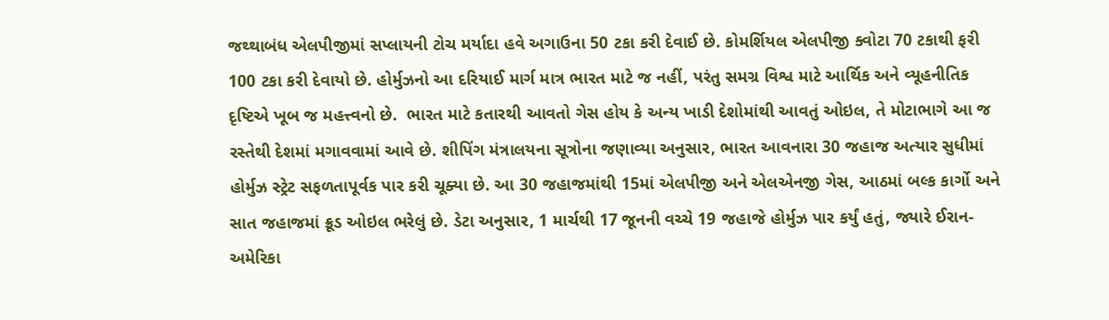જથ્થાબંધ એલપીજીમાં સપ્લાયની ટોચ મર્યાદા હવે અગાઉના 50 ટકા કરી દેવાઈ છે. કોમર્શિયલ એલપીજી ક્વોટા 70 ટકાથી ફરી 100 ટકા કરી દેવાયો છે. હોર્મુઝનો આ દરિયાઈ માર્ગ માત્ર ભારત માટે જ નહીં, પરંતુ સમગ્ર વિશ્વ માટે આર્થિક અને વ્યૂહનીતિક દૃષ્ટિએ ખૂબ જ મહત્ત્વનો છે.  ભારત માટે કતારથી આવતો ગેસ હોય કે અન્ય ખાડી દેશોમાંથી આવતું ઓઇલ, તે મોટાભાગે આ જ રસ્તેથી દેશમાં મગાવવામાં આવે છે. શીપિંગ મંત્રાલયના સૂત્રોના જણાવ્યા અનુસાર, ભારત આવનારા 30 જહાજ અત્યાર સુધીમાં હોર્મુઝ સ્ટ્રેટ સફળતાપૂર્વક પાર કરી ચૂક્યા છે. આ 30 જહાજમાંથી 15માં એલપીજી અને એલએનજી ગેસ, આઠમાં બલ્ક કાર્ગો અને સાત જહાજમાં ક્રૂડ ઓઇલ ભરેલું છે. ડેટા અનુસાર, 1 માર્ચથી 17 જૂનની વચ્ચે 19 જહાજે હોર્મુઝ પાર કર્યું હતું, જ્યારે ઈરાન-અમેરિકા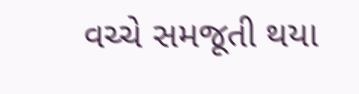વચ્ચે સમજૂતી થયા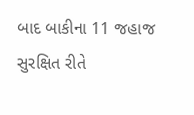બાદ બાકીના 11 જહાજ સુરક્ષિત રીતે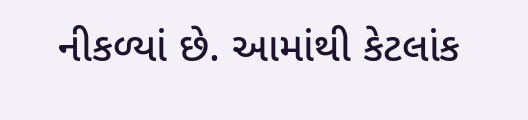નીકળ્યાં છે. આમાંથી કેટલાંક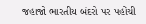જહાજો ભારતીય બંદરો પર પહોંચી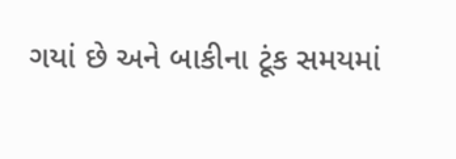ગયાં છે અને બાકીના ટૂંક સમયમાં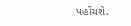પહોંચશે.